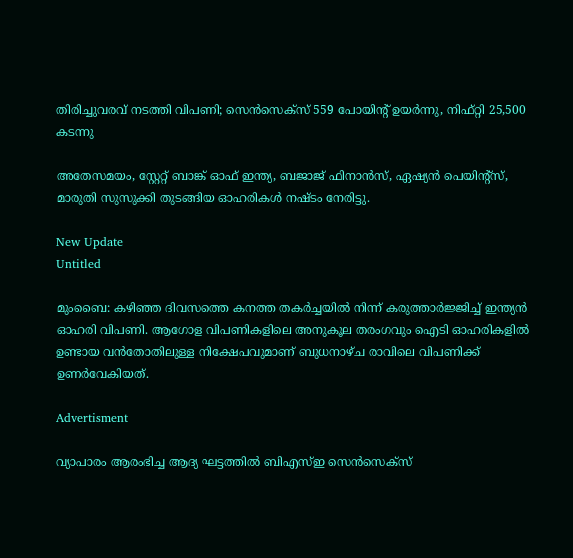തിരിച്ചുവരവ് നടത്തി വിപണി; സെൻസെക്സ് 559 പോയിന്റ് ഉയർന്നു, നിഫ്റ്റി 25,500 കടന്നു

അതേസമയം, സ്റ്റേറ്റ് ബാങ്ക് ഓഫ് ഇന്ത്യ, ബജാജ് ഫിനാന്‍സ്, ഏഷ്യന്‍ പെയിന്റ്സ്, മാരുതി സുസുക്കി തുടങ്ങിയ ഓഹരികള്‍ നഷ്ടം നേരിട്ടു.

New Update
Untitled

മുംബൈ: കഴിഞ്ഞ ദിവസത്തെ കനത്ത തകര്‍ച്ചയില്‍ നിന്ന് കരുത്താര്‍ജ്ജിച്ച് ഇന്ത്യന്‍ ഓഹരി വിപണി. ആഗോള വിപണികളിലെ അനുകൂല തരംഗവും ഐടി ഓഹരികളില്‍ ഉണ്ടായ വന്‍തോതിലുള്ള നിക്ഷേപവുമാണ് ബുധനാഴ്ച രാവിലെ വിപണിക്ക് ഉണര്‍വേകിയത്.

Advertisment

വ്യാപാരം ആരംഭിച്ച ആദ്യ ഘട്ടത്തില്‍ ബിഎസ്ഇ സെന്‍സെക്‌സ്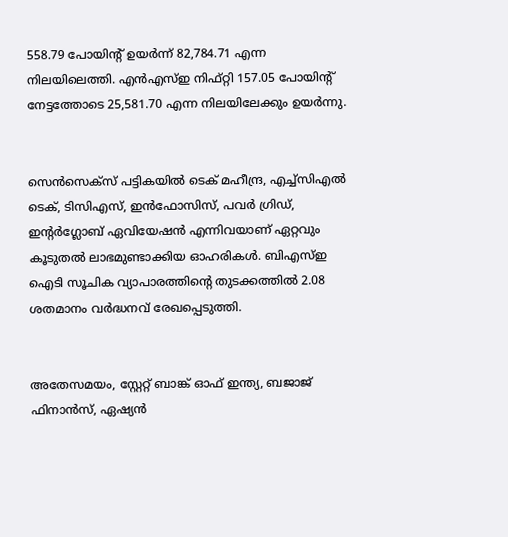558.79 പോയിന്റ് ഉയര്‍ന്ന് 82,784.71 എന്ന നിലയിലെത്തി. എന്‍എസ്ഇ നിഫ്റ്റി 157.05 പോയിന്റ് നേട്ടത്തോടെ 25,581.70 എന്ന നിലയിലേക്കും ഉയര്‍ന്നു.


സെന്‍സെക്‌സ് പട്ടികയില്‍ ടെക് മഹീന്ദ്ര, എച്ച്‌സിഎല്‍ ടെക്, ടിസിഎസ്, ഇന്‍ഫോസിസ്, പവര്‍ ഗ്രിഡ്, ഇന്റര്‍ഗ്ലോബ് ഏവിയേഷന്‍ എന്നിവയാണ് ഏറ്റവും കൂടുതല്‍ ലാഭമുണ്ടാക്കിയ ഓഹരികള്‍. ബിഎസ്ഇ ഐടി സൂചിക വ്യാപാരത്തിന്റെ തുടക്കത്തില്‍ 2.08 ശതമാനം വര്‍ദ്ധനവ് രേഖപ്പെടുത്തി.


അതേസമയം, സ്റ്റേറ്റ് ബാങ്ക് ഓഫ് ഇന്ത്യ, ബജാജ് ഫിനാന്‍സ്, ഏഷ്യന്‍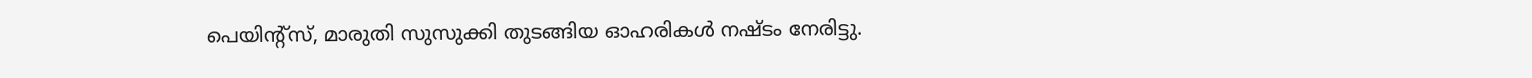പെയിന്റ്സ്, മാരുതി സുസുക്കി തുടങ്ങിയ ഓഹരികള്‍ നഷ്ടം നേരിട്ടു.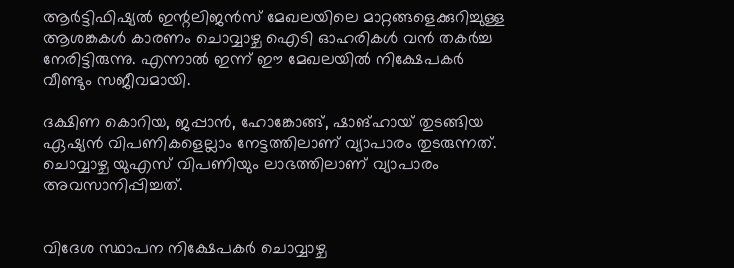ആര്‍ട്ടിഫിഷ്യല്‍ ഇന്റലിജന്‍സ് മേഖലയിലെ മാറ്റങ്ങളെക്കുറിച്ചുള്ള ആശങ്കകള്‍ കാരണം ചൊവ്വാഴ്ച ഐടി ഓഹരികള്‍ വന്‍ തകര്‍ച്ച നേരിട്ടിരുന്നു. എന്നാല്‍ ഇന്ന് ഈ മേഖലയില്‍ നിക്ഷേപകര്‍ വീണ്ടും സജീവമായി.

ദക്ഷിണ കൊറിയ, ജപ്പാന്‍, ഹോങ്കോങ്ങ്, ഷാങ്ഹായ് തുടങ്ങിയ ഏഷ്യന്‍ വിപണികളെല്ലാം നേട്ടത്തിലാണ് വ്യാപാരം തുടരുന്നത്. ചൊവ്വാഴ്ച യുഎസ് വിപണിയും ലാഭത്തിലാണ് വ്യാപാരം അവസാനിപ്പിച്ചത്.


വിദേശ സ്ഥാപന നിക്ഷേപകര്‍ ചൊവ്വാഴ്ച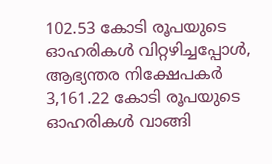102.53 കോടി രൂപയുടെ ഓഹരികള്‍ വിറ്റഴിച്ചപ്പോള്‍, ആഭ്യന്തര നിക്ഷേപകര്‍ 3,161.22 കോടി രൂപയുടെ ഓഹരികള്‍ വാങ്ങി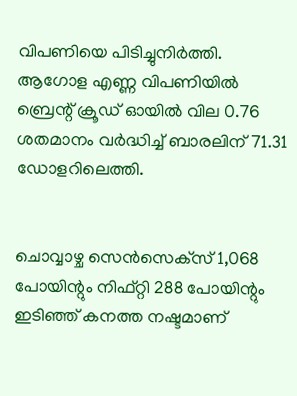വിപണിയെ പിടിച്ചുനിര്‍ത്തി. ആഗോള എണ്ണ വിപണിയില്‍ ബ്രെന്റ് ക്രൂഡ് ഓയില്‍ വില 0.76 ശതമാനം വര്‍ദ്ധിച്ച് ബാരലിന് 71.31 ഡോളറിലെത്തി.


ചൊവ്വാഴ്ച സെന്‍സെക്‌സ് 1,068 പോയിന്റും നിഫ്റ്റി 288 പോയിന്റും ഇടിഞ്ഞ് കനത്ത നഷ്ടമാണ്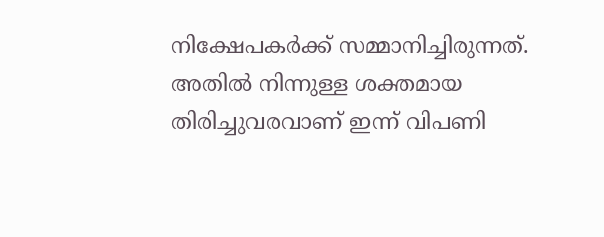നിക്ഷേപകര്‍ക്ക് സമ്മാനിച്ചിരുന്നത്. അതില്‍ നിന്നുള്ള ശക്തമായ തിരിച്ചുവരവാണ് ഇന്ന് വിപണി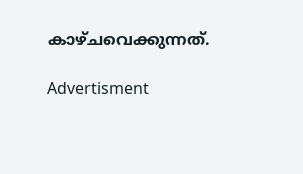കാഴ്ചവെക്കുന്നത്.

Advertisment